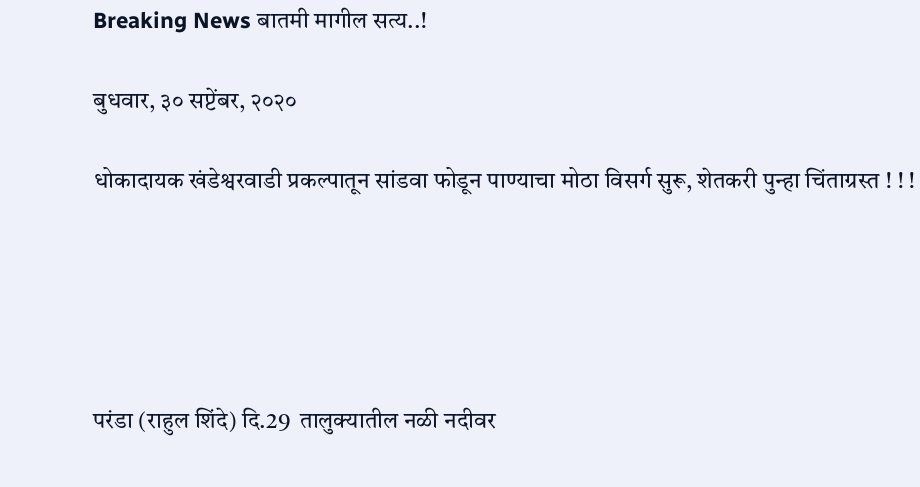Breaking News बातमी मागील सत्य..!

बुधवार, ३० सप्टेंबर, २०२०

धोकादायक खंडेश्वरवाडी प्रकल्पातून सांडवा फोडून पाण्याचा मोठा विसर्ग सुरू, शेतकरी पुन्हा चिंताग्रस्त ! ! !





परंडा (राहुल शिंदे) दि.29  तालुक्यातील नळी नदीवर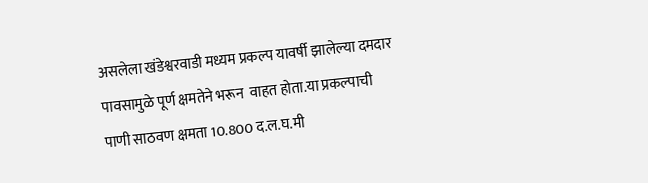असलेला खंडेश्वरवाडी मध्यम प्रकल्प यावर्षी झालेल्या दमदार पावसामुळे पूर्ण क्षमतेने भरून  वाहत होता.या प्रकल्पाची पाणी साठवण क्षमता 10.800 द.ल.घ.मी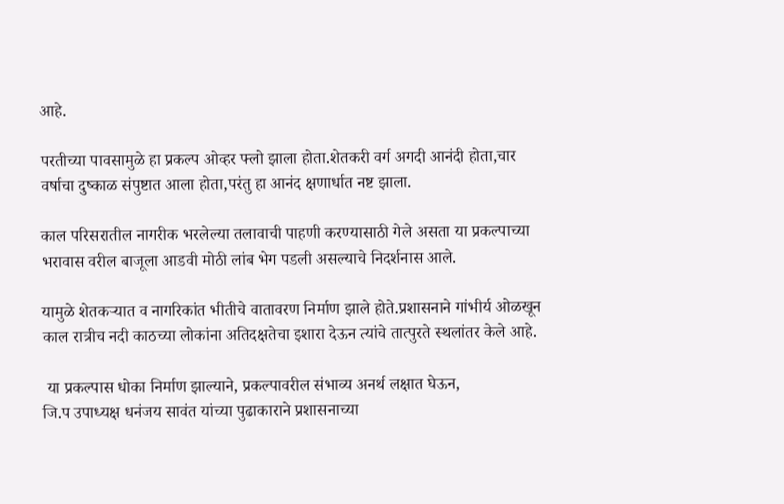आहे.

परतीच्या पावसामुळे हा प्रकल्प ओव्हर फ्लो झाला होता.शेतकरी वर्ग अगदी आनंदी होता,चार वर्षाचा दुष्काळ संपुष्टात आला होता,परंतु हा आनंद क्षणार्धात नष्ट झाला.

काल परिसरातील नागरीक भरलेल्या तलावाची पाहणी करण्यासाठी गेले असता या प्रकल्पाच्या भरावास वरील बाजूला आडवी मोठी लांब भेग पडली असल्याचे निदर्शनास आले.

यामुळे शेतकऱ्यात व नागरिकांत भीतीचे वातावरण निर्माण झाले होते.प्रशासनाने गांभीर्य ओळखून काल रात्रीच नदी काठच्या लोकांना अतिदक्षतेचा इशारा देऊन त्यांचे तात्पुरते स्थलांतर केले आहे.

 या प्रकल्पास धोका निर्माण झाल्याने, प्रकल्पावरील संभाव्य अनर्थ लक्षात घेऊन,
जि.प उपाध्यक्ष धनंजय सावंत यांच्या पुढाकाराने प्रशासनाच्या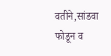वतीने,सांडवा फोडून व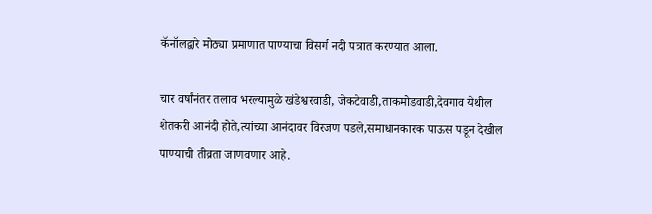कॅनॉलद्वारे मोठ्या प्रमाणात पाण्याचा विसर्ग नदी पत्रात करण्यात आला.

चार वर्षांनंतर तलाव भरल्यामुळे खंडेश्वरवाडी, जेकटेवाडी,ताकमोडवाडी,देवगाव येथील शेतकरी आनंदी होते,त्यांच्या आनंदावर विरजण पडले,समाधानकारक पाऊस पडून देखील पाण्याची तीव्रता जाणवणार आहे.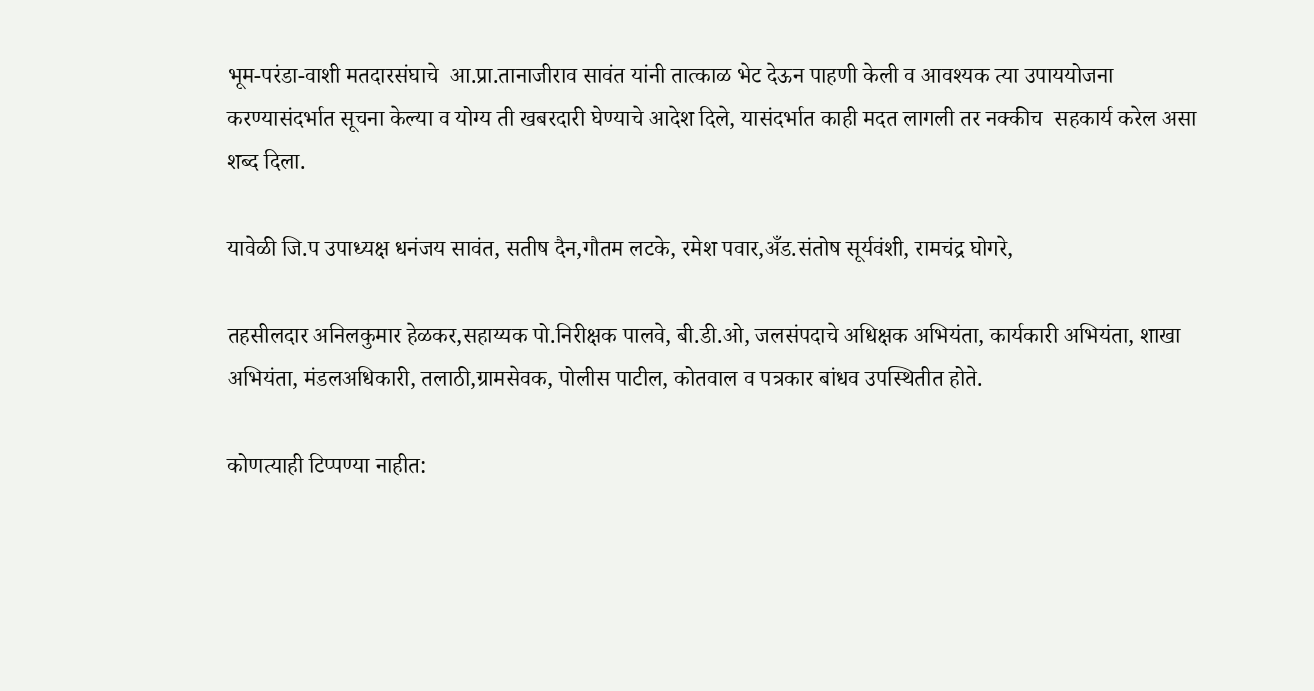भूम-परंडा-वाशी मतदारसंघाचे  आ.प्रा.तानाजीराव सावंत यांनी तात्काळ भेट देऊन पाहणी केली व आवश्यक त्या उपाययोजना करण्यासंदर्भात सूचना केल्या व योग्य ती खबरदारी घेण्याचे आदेश दिले, यासंदर्भात काही मदत लागली तर नक्कीच  सहकार्य करेल असा शब्द दिला.

यावेळी जि.प उपाध्यक्ष धनंजय सावंत, सतीष दैन,गौतम लटके, रमेश पवार,अँड.संतोष सूर्यवंशी, रामचंद्र घोगरे,

तहसीलदार अनिलकुमार हेळकर,सहाय्यक पो.निरीक्षक पालवे, बी.डी.ओ, जलसंपदाचे अधिक्षक अभियंता, कार्यकारी अभियंता, शाखा अभियंता, मंडलअधिकारी, तलाठी,ग्रामसेवक, पोलीस पाटील, कोतवाल व पत्रकार बांधव उपस्थितीत होते.

कोणत्याही टिप्पण्‍या नाहीत: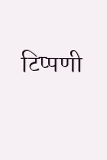टिप्पणी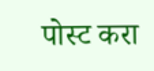पोस्ट करा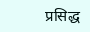प्रसिद्ध